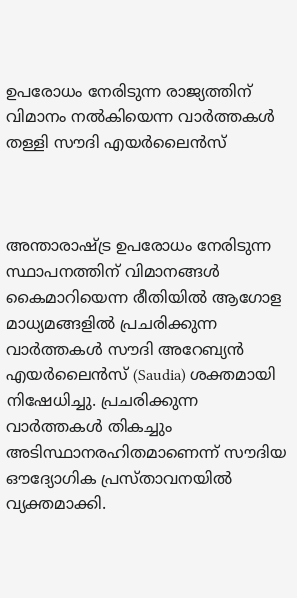ഉപരോധം നേരിടുന്ന രാജ്യത്തിന് വിമാനം നൽകിയെന്ന വാർത്തകൾ തള്ളി സൗദി എയർലൈൻസ്



അന്താരാഷ്ട്ര ഉപരോധം നേരിടുന്ന സ്ഥാപനത്തിന് വിമാനങ്ങൾ കൈമാറിയെന്ന രീതിയിൽ ആഗോള മാധ്യമങ്ങളിൽ പ്രചരിക്കുന്ന വാർത്തകൾ സൗദി അറേബ്യൻ എയർലൈൻസ് (Saudia) ശക്തമായി നിഷേധിച്ചു. പ്രചരിക്കുന്ന വാർത്തകൾ തികച്ചും അടിസ്ഥാനരഹിതമാണെന്ന് സൗദിയ ഔദ്യോഗിക പ്രസ്താവനയിൽ വ്യക്തമാക്കി.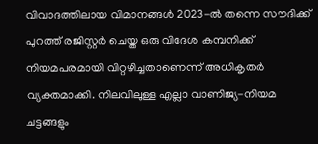വിവാദത്തിലായ വിമാനങ്ങൾ 2023-ൽ തന്നെ സൗദിക്ക് പുറത്ത് രജിസ്റ്റർ ചെയ്ത ഒരു വിദേശ കമ്പനിക്ക് നിയമപരമായി വിറ്റഴിച്ചതാണെന്ന് അധികൃതർ വ്യക്തമാക്കി. നിലവിലുള്ള എല്ലാ വാണിജ്യ-നിയമ ചട്ടങ്ങളും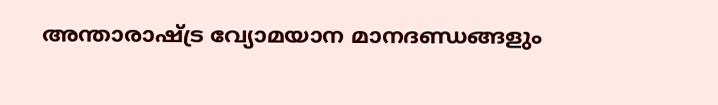അന്താരാഷ്ട്ര വ്യോമയാന മാനദണ്ഡങ്ങളും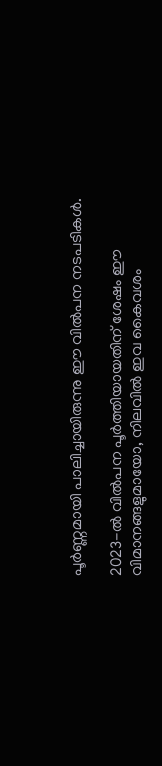പൂർണ്ണമായി പാലിച്ചായിരുന്നു ഈ വിൽപന നടപടികൾ.

2023-ൽ വിൽപന പൂർത്തിയായതിന് ശേഷം ഈ വിമാനങ്ങളുമായോ, നിലവിൽ ഇവ കൈവശം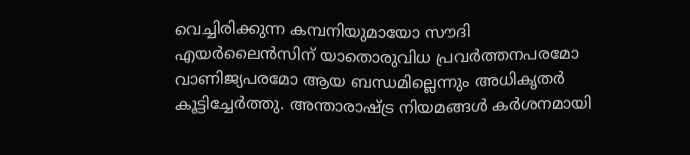വെച്ചിരിക്കുന്ന കമ്പനിയുമായോ സൗദി എയർലൈൻസിന് യാതൊരുവിധ പ്രവർത്തനപരമോ വാണിജ്യപരമോ ആയ ബന്ധമില്ലെന്നും അധികൃതർ കൂട്ടിച്ചേർത്തു. അന്താരാഷ്ട്ര നിയമങ്ങൾ കർശനമായി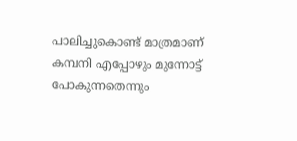പാലിച്ചുകൊണ്ട് മാത്രമാണ് കമ്പനി എപ്പോഴും മുന്നോട്ട് പോകുന്നതെന്നും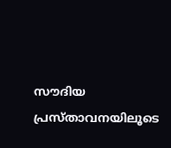സൗദിയ പ്രസ്താവനയിലൂടെ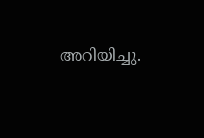അറിയിച്ചു.